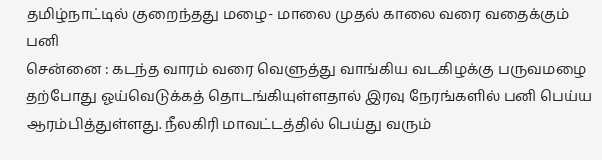தமிழ்நாட்டில் குறைந்தது மழை- மாலை முதல் காலை வரை வதைக்கும் பனி
சென்னை : கடந்த வாரம் வரை வெளுத்து வாங்கிய வடகிழக்கு பருவமழை தற்போது ஓய்வெடுக்கத் தொடங்கியுள்ளதால் இரவு நேரங்களில் பனி பெய்ய ஆரம்பித்துள்ளது. நீலகிரி மாவட்டத்தில் பெய்து வரும்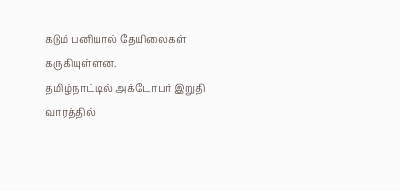கடும் பனியால் தேயிலைகள் கருகியுள்ளன.
தமிழ்நாட்டில் அக்டோபர் இறுதி வாரத்தில்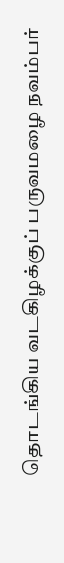தொடங்கிய வடகிழக்குப் பருவமழை நவம்பர்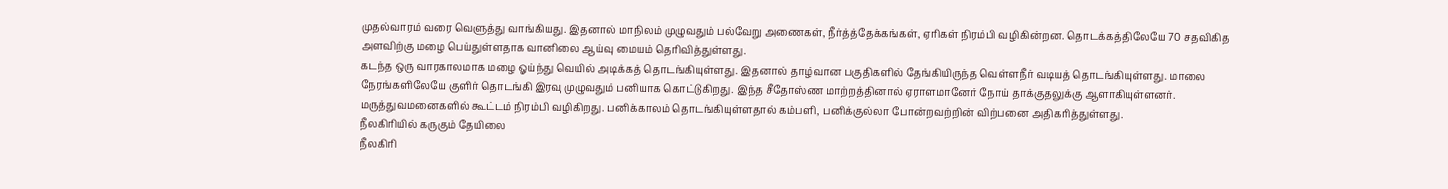முதல்வாரம் வரை வெளுத்து வாங்கியது. இதனால் மாநிலம் முழுவதும் பல்வேறு அணைகள், நீர்த்த்தேக்கங்கள், ஏரிகள் நிரம்பி வழிகின்றன. தொடக்கத்திலேயே 70 சதவிகித அளவிற்கு மழை பெய்துள்ளதாக வானிலை ஆய்வு மையம் தெரிவித்துள்ளது.
கடந்த ஒரு வாரகாலமாக மழை ஓய்ந்து வெயில் அடிக்கத் தொடங்கியுள்ளது. இதனால் தாழ்வான பகுதிகளில் தேங்கியிருந்த வெள்ளநீர் வடியத் தொடங்கியுள்ளது. மாலை நேரங்களிலேயே குளிர் தொடங்கி இரவு முழுவதும் பனியாக கொட்டுகிறது. இந்த சீதோஸ்ண மாற்றத்தினால் ஏராளமானேர் நோய் தாக்குதலுக்கு ஆளாகியுள்ளனர். மருத்துவமனைகளில் கூட்டம் நிரம்பி வழிகிறது. பனிக்காலம் தொடங்கியுள்ளதால் கம்பளி, பனிக்குல்லா போன்றவற்றின் விற்பனை அதிகரித்துள்ளது.
நீலகிரியில் கருகும் தேயிலை
நீலகிரி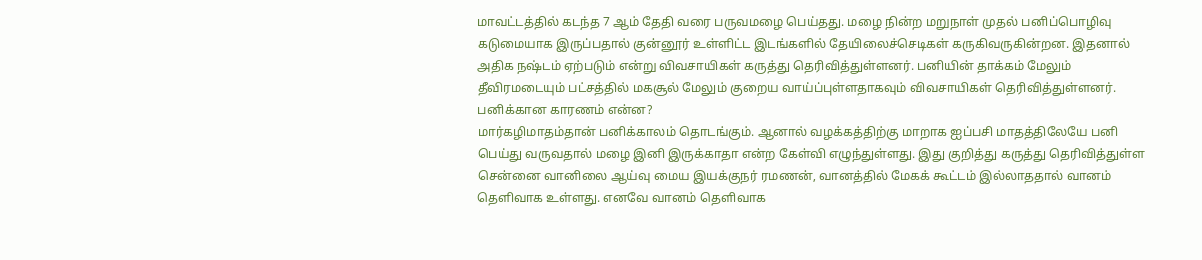மாவட்டத்தில் கடந்த 7 ஆம் தேதி வரை பருவமழை பெய்தது. மழை நின்ற மறுநாள் முதல் பனிப்பொழிவு கடுமையாக இருப்பதால் குன்னூர் உள்ளிட்ட இடங்களில் தேயிலைச்செடிகள் கருகிவருகின்றன. இதனால் அதிக நஷ்டம் ஏற்படும் என்று விவசாயிகள் கருத்து தெரிவித்துள்ளனர். பனியின் தாக்கம் மேலும் தீவிரமடையும் பட்சத்தில் மகசூல் மேலும் குறைய வாய்ப்புள்ளதாகவும் விவசாயிகள் தெரிவித்துள்ளனர்.
பனிக்கான காரணம் என்ன?
மார்கழிமாதம்தான் பனிக்காலம் தொடங்கும். ஆனால் வழக்கத்திற்கு மாறாக ஐப்பசி மாதத்திலேயே பனி பெய்து வருவதால் மழை இனி இருக்காதா என்ற கேள்வி எழுந்துள்ளது. இது குறித்து கருத்து தெரிவித்துள்ள சென்னை வானிலை ஆய்வு மைய இயக்குநர் ரமணன், வானத்தில் மேகக் கூட்டம் இல்லாததால் வானம் தெளிவாக உள்ளது. எனவே வானம் தெளிவாக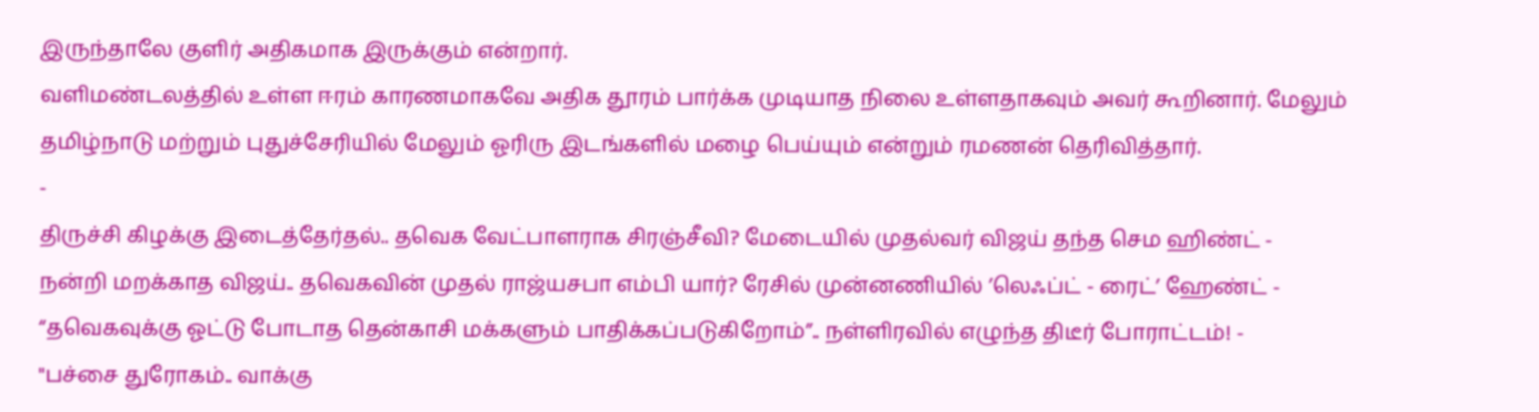இருந்தாலே குளிர் அதிகமாக இருக்கும் என்றார்.
வளிமண்டலத்தில் உள்ள ஈரம் காரணமாகவே அதிக தூரம் பார்க்க முடியாத நிலை உள்ளதாகவும் அவர் கூறினார். மேலும் தமிழ்நாடு மற்றும் புதுச்சேரியில் மேலும் ஓரிரு இடங்களில் மழை பெய்யும் என்றும் ரமணன் தெரிவித்தார்.
-
திருச்சி கிழக்கு இடைத்தேர்தல்.. தவெக வேட்பாளராக சிரஞ்சீவி? மேடையில் முதல்வர் விஜய் தந்த செம ஹிண்ட் -
நன்றி மறக்காத விஜய்.. தவெகவின் முதல் ராஜ்யசபா எம்பி யார்? ரேசில் முன்னணியில் ’லெஃப்ட் - ரைட்’ ஹேண்ட் -
“தவெகவுக்கு ஓட்டு போடாத தென்காசி மக்களும் பாதிக்கப்படுகிறோம்”.. நள்ளிரவில் எழுந்த திடீர் போராட்டம்! -
"பச்சை துரோகம்.. வாக்கு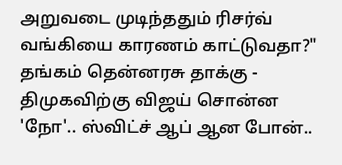அறுவடை முடிந்ததும் ரிசர்வ் வங்கியை காரணம் காட்டுவதா?" தங்கம் தென்னரசு தாக்கு -
திமுகவிற்கு விஜய் சொன்ன 'நோ'.. ஸ்விட்ச் ஆப் ஆன போன்..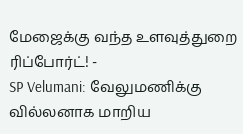மேஜைக்கு வந்த உளவுத்துறை ரிப்போர்ட்! -
SP Velumani: வேலுமணிக்கு வில்லனாக மாறிய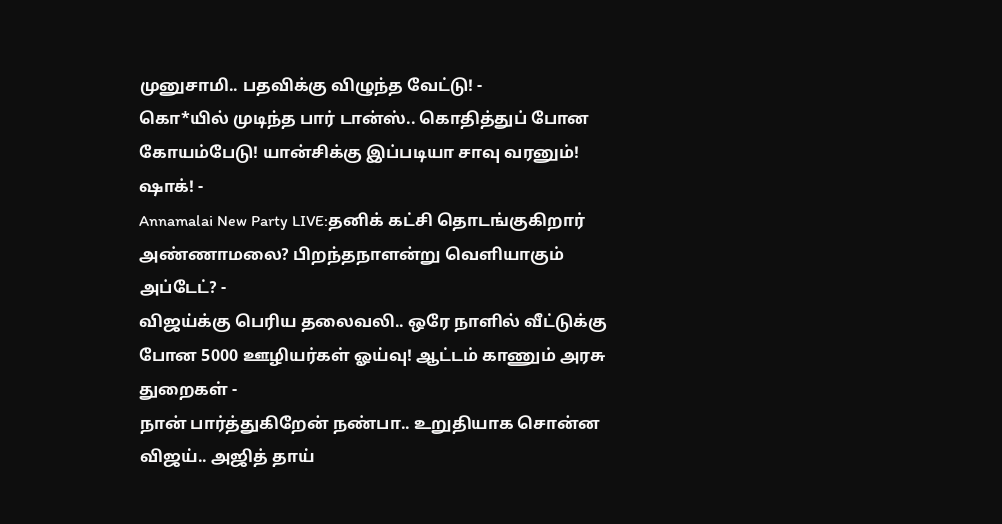முனுசாமி.. பதவிக்கு விழுந்த வேட்டு! -
கொ*யில் முடிந்த பார் டான்ஸ்.. கொதித்துப் போன கோயம்பேடு! யான்சிக்கு இப்படியா சாவு வரனும்! ஷாக்! -
Annamalai New Party LIVE:தனிக் கட்சி தொடங்குகிறார் அண்ணாமலை? பிறந்தநாளன்று வெளியாகும் அப்டேட்? -
விஜய்க்கு பெரிய தலைவலி.. ஒரே நாளில் வீட்டுக்கு போன 5000 ஊழியர்கள் ஓய்வு! ஆட்டம் காணும் அரசு துறைகள் -
நான் பார்த்துகிறேன் நண்பா.. உறுதியாக சொன்ன விஜய்.. அஜித் தாய்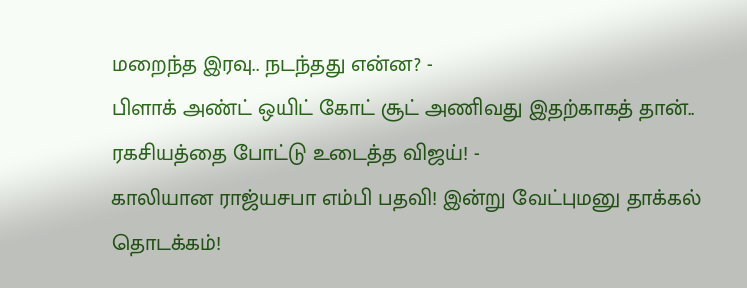மறைந்த இரவு.. நடந்தது என்ன? -
பிளாக் அண்ட் ஒயிட் கோட் சூட் அணிவது இதற்காகத் தான்.. ரகசியத்தை போட்டு உடைத்த விஜய்! -
காலியான ராஜ்யசபா எம்பி பதவி! இன்று வேட்புமனு தாக்கல் தொடக்கம்!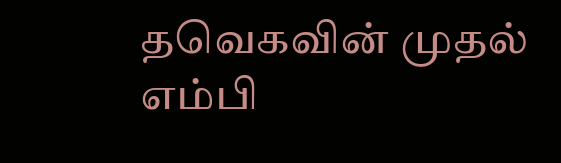தவெகவின் முதல் எம்பி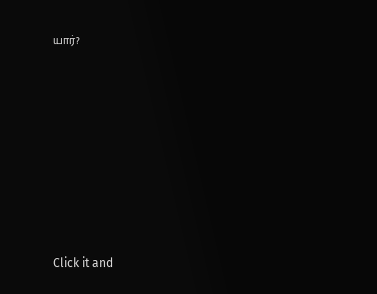யார்?












Click it and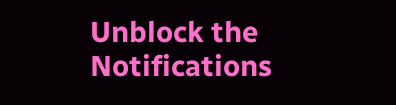Unblock the Notifications